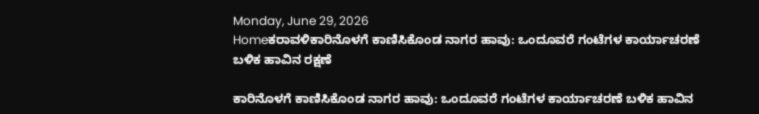Monday, June 29, 2026
Homeಕರಾವಳಿಕಾರಿನೊಳಗೆ ಕಾಣಿಸಿಕೊಂಡ ನಾಗರ ಹಾವು: ಒಂದೂವರೆ ಗಂಟೆಗಳ ಕಾರ್ಯಾಚರಣೆ ಬಳಿಕ ಹಾವಿನ ರಕ್ಷಣೆ

ಕಾರಿನೊಳಗೆ ಕಾಣಿಸಿಕೊಂಡ ನಾಗರ ಹಾವು: ಒಂದೂವರೆ ಗಂಟೆಗಳ ಕಾರ್ಯಾಚರಣೆ ಬಳಿಕ ಹಾವಿನ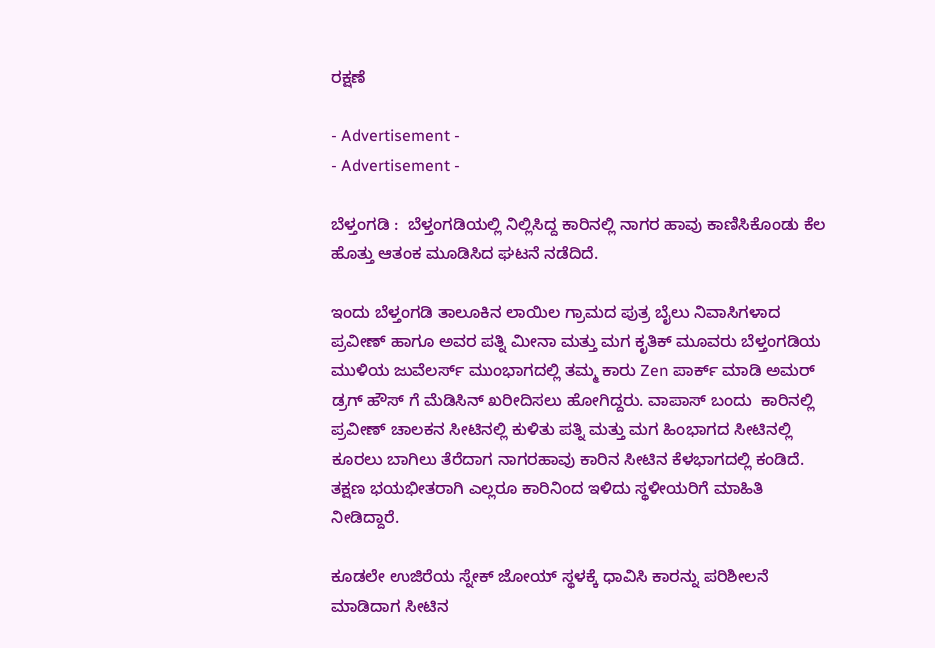ರಕ್ಷಣೆ

- Advertisement -
- Advertisement -

ಬೆಳ್ತಂಗಡಿ :  ಬೆಳ್ತಂಗಡಿಯಲ್ಲಿ ನಿಲ್ಲಿಸಿದ್ದ ಕಾರಿನಲ್ಲಿ ನಾಗರ ಹಾವು ಕಾಣಿಸಿಕೊಂಡು ಕೆಲ ಹೊತ್ತು ಆತಂಕ ಮೂಡಿಸಿದ ಘಟನೆ ನಡೆದಿದೆ.

ಇಂದು ಬೆಳ್ತಂಗಡಿ ತಾಲೂಕಿನ ಲಾಯಿಲ ಗ್ರಾಮದ ಪುತ್ರ ಬೈಲು ನಿವಾಸಿಗಳಾದ ಪ್ರವೀಣ್ ಹಾಗೂ ಅವರ ಪತ್ನಿ ಮೀನಾ ಮತ್ತು ಮಗ ಕೃತಿಕ್ ಮೂವರು ಬೆಳ್ತಂಗಡಿಯ ಮುಳಿಯ ಜುವೆಲರ್ಸ್ ಮುಂಭಾಗದಲ್ಲಿ ತಮ್ಮ ಕಾರು Zen ಪಾರ್ಕ್ ಮಾಡಿ ಅಮರ್ ಡ್ರಗ್ ಹೌಸ್ ಗೆ ಮೆಡಿಸಿನ್ ಖರೀದಿಸಲು ಹೋಗಿದ್ದರು. ವಾಪಾಸ್ ಬಂದು  ಕಾರಿನಲ್ಲಿ ಪ್ರವೀಣ್ ಚಾಲಕನ ಸೀಟಿನಲ್ಲಿ ಕುಳಿತು ಪತ್ನಿ ಮತ್ತು ಮಗ ಹಿಂಭಾಗದ ಸೀಟಿನಲ್ಲಿ ಕೂರಲು ಬಾಗಿಲು ತೆರೆದಾಗ ನಾಗರಹಾವು ಕಾರಿನ ಸೀಟಿನ ಕೆಳಭಾಗದಲ್ಲಿ ಕಂಡಿದೆ. ತಕ್ಷಣ ಭಯಭೀತರಾಗಿ ಎಲ್ಲರೂ ಕಾರಿನಿಂದ ಇಳಿದು ಸ್ಥಳೀಯರಿಗೆ ಮಾಹಿತಿ ನೀಡಿದ್ದಾರೆ.

ಕೂಡಲೇ ಉಜಿರೆಯ ಸ್ನೇಕ್ ಜೋಯ್ ಸ್ಥಳಕ್ಕೆ ಧಾವಿಸಿ ಕಾರನ್ನು ಪರಿಶೀಲನೆ ಮಾಡಿದಾಗ ಸೀಟಿ‌ನ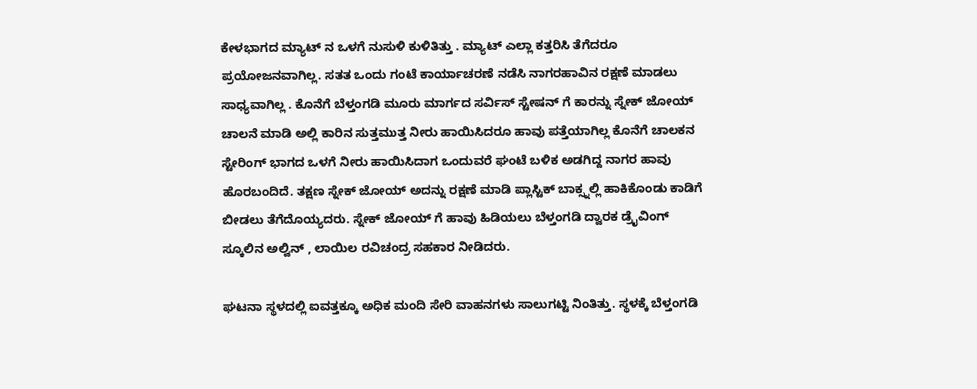ಕೇಳಭಾಗದ ಮ್ಯಾಟ್ ನ ಒಳಗೆ ನುಸುಳಿ ಕುಳಿತಿತ್ತು . ಮ್ಯಾಟ್ ಎಲ್ಲಾ ಕತ್ತರಿಸಿ ತೆಗೆದರೂ ಪ್ರಯೋಜನವಾಗಿಲ್ಲ. ಸತತ ಒಂದು ಗಂಟೆ ಕಾರ್ಯಾಚರಣೆ ನಡೆಸಿ ನಾಗರಹಾವಿನ ರಕ್ಷಣೆ ಮಾಡಲು ಸಾಧ್ಯವಾಗಿಲ್ಲ . ಕೊನೆಗೆ ಬೆಳ್ತಂಗಡಿ ಮೂರು ಮಾರ್ಗದ ಸರ್ವಿಸ್ ಸ್ಟೇಷನ್ ಗೆ ಕಾರನ್ನು ಸ್ನೇಕ್ ಜೋಯ್ ಚಾಲನೆ ಮಾಡಿ ಅಲ್ಲಿ ಕಾರಿನ ಸುತ್ತಮುತ್ತ ನೀರು ಹಾಯಿಸಿದರೂ ಹಾವು ಪತ್ತೆಯಾಗಿಲ್ಲ ಕೊನೆಗೆ ಚಾಲಕನ ಸ್ಟೇರಿಂಗ್ ಭಾಗದ ಒಳಗೆ ನೀರು ಹಾಯಿಸಿದಾಗ ಒಂದುವರೆ ಘಂಟೆ ಬಳಿಕ ಅಡಗಿದ್ದ ನಾಗರ ಹಾವು ಹೊರಬಂದಿದೆ. ತಕ್ಷಣ ಸ್ನೇಕ್ ಜೋಯ್ ಅದನ್ನು ರಕ್ಷಣೆ ಮಾಡಿ ಪ್ಲಾಸ್ಟಿಕ್ ಬಾಕ್ಸ್ನಲ್ಲಿ ಹಾಕಿಕೊಂಡು ಕಾಡಿಗೆ ಬೀಡಲು ತೆಗೆದೊಯ್ಯದರು. ಸ್ನೇಕ್ ಜೋಯ್ ಗೆ ಹಾವು ಹಿಡಿಯಲು ಬೆಳ್ತಂಗಡಿ ದ್ವಾರಕ ಡ್ರೈವಿಂಗ್ ಸ್ಕೂಲಿನ ಅಲ್ವಿನ್ , ಲಾಯಿಲ ರವಿಚಂದ್ರ ಸಹಕಾರ ನೀಡಿದರು.

ಘಟನಾ ಸ್ಥಳದಲ್ಲಿ ಐವತ್ತಕ್ಕೂ ಅಧಿಕ ಮಂದಿ ಸೇರಿ ವಾಹನಗಳು ಸಾಲುಗಟ್ಟಿ ನಿಂತಿತ್ತು. ಸ್ಥಳಕ್ಕೆ ಬೆಳ್ತಂಗಡಿ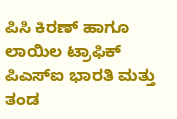ಪಿಸಿ ಕಿರಣ್ ಹಾಗೂ ಲಾಯಿಲ ಟ್ರಾಫಿಕ್ ಪಿಎಸ್ಐ ಭಾರತಿ ಮತ್ತು ತಂಡ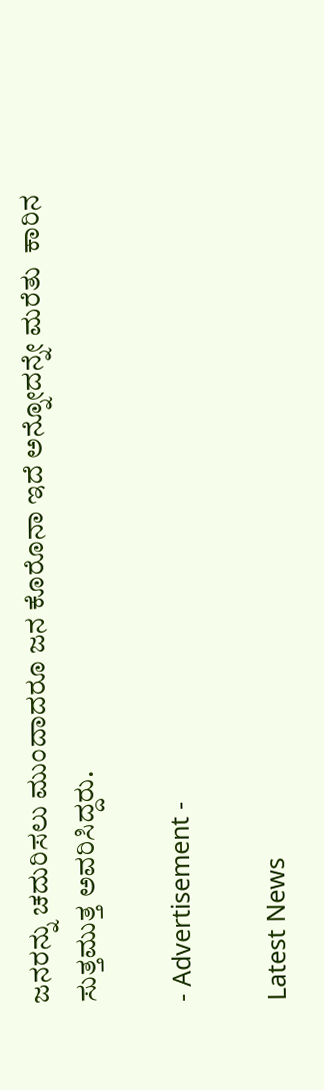ಜನರನ್ನು ಚದುರಿಸಲು ಮುಂದಾದರೂ ಜನ ಕೊರೊನಾ ಇದೆ ಅನ್ನೋದನ್ನೇ ಮರೆತು  ಕಾರಿನ ಸುತ್ತಮುತ್ತ ಅವರಿಸಿದ್ದರು.

- Advertisement -

Latest News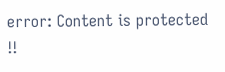error: Content is protected !!